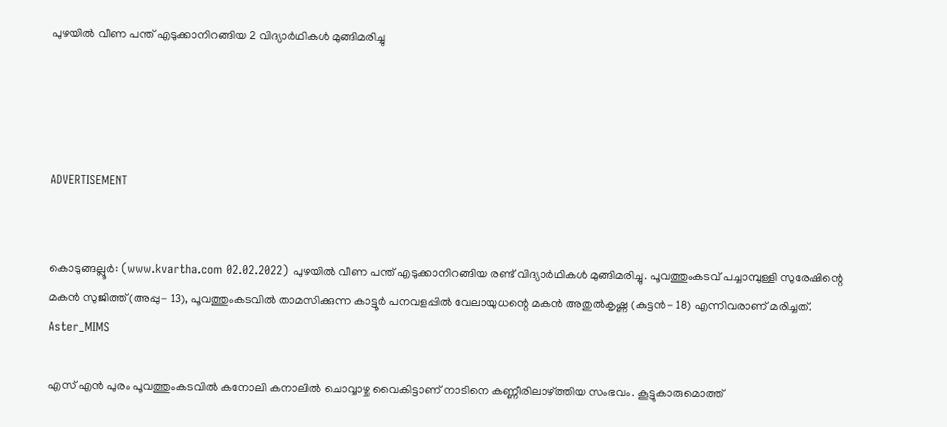പുഴയില്‍ വീണ പന്ത് എടുക്കാനിറങ്ങിയ 2 വിദ്യാര്‍ഥികള്‍ മുങ്ങിമരിച്ചു




ADVERTISEMENT


കൊടുങ്ങല്ലൂര്‍: (www.kvartha.com 02.02.2022) പുഴയില്‍ വീണ പന്ത് എടുക്കാനിറങ്ങിയ രണ്ട് വിദ്യാര്‍ഥികള്‍ മുങ്ങിമരിച്ചു. പൂവത്തുംകടവ് പച്ചാമ്പുള്ളി സുരേഷിന്റെ മകന്‍ സുജിത്ത് (അപ്പു- 13), പൂവത്തുംകടവില്‍ താമസിക്കുന്ന കാട്ടൂര്‍ പനവളപ്പില്‍ വേലായുധന്റെ മകന്‍ അതുല്‍കൃഷ്ണ (കുട്ടന്‍- 18) എന്നിവരാണ് മരിച്ചത്.
Aster_MIMS

എസ് എന്‍ പുരം പൂവത്തുംകടവില്‍ കനോലി കനാലില്‍ ചൊവ്വാഴ്ച വൈകിട്ടാണ് നാടിനെ കണ്ണീരിലാഴ്ത്തിയ സംഭവം. കൂട്ടുകാരുമൊത്ത്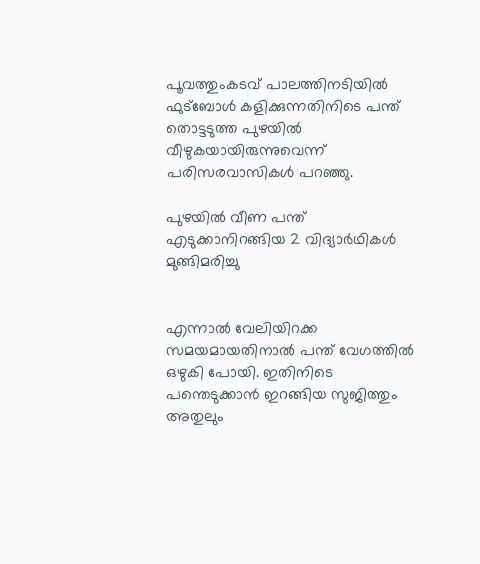പൂവത്തുംകടവ് പാലത്തിനടിയില്‍ ഫുട്‌ബോള്‍ കളിക്കുന്നതിനിടെ പന്ത് തൊട്ടടുത്ത പുഴയില്‍ വീഴുകയായിരുന്നുവെന്ന് പരിസരവാസികള്‍ പറഞ്ഞു.

പുഴയില്‍ വീണ പന്ത് എടുക്കാനിറങ്ങിയ 2 വിദ്യാര്‍ഥികള്‍ മുങ്ങിമരിച്ചു


എന്നാല്‍ വേലിയിറക്ക സമയമായതിനാല്‍ പന്ത് വേഗത്തില്‍ ഒഴുകി പോയി. ഇതിനിടെ പന്തെടുക്കാന്‍ ഇറങ്ങിയ സുജിത്തും അതുലും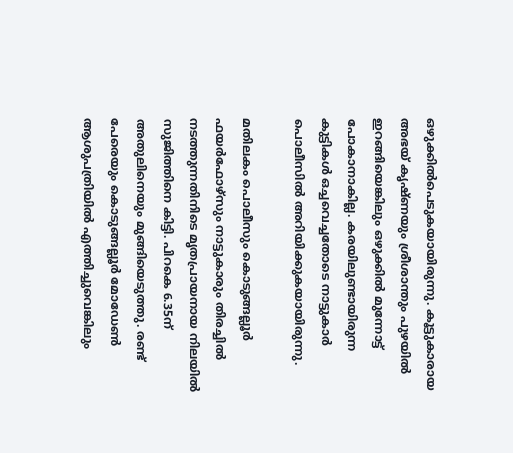ഒഴുക്കില്‍പെടുകയായിരുന്നു. കൂട്ടുകാരായ അഭയ് കൃഷ്ണയും ശ്രീശാന്തും പുഴയില്‍ ഇറങ്ങിയെങ്കിലും ഒഴുക്കില്‍ മുന്നോട്ട് പോകാനാകില്ല. കരയിലുണ്ടായിരുന്ന കുട്ടികള്‍ ഒച്ചവെച്ചതോടെ നാട്ടുകാര്‍ പൊലീസില്‍ അറിയിക്കുകയായിരുന്നു.

മതിലകം പൊലീസും കൊടുങ്ങല്ലൂര്‍ ഫയര്‍ഫോഴ്‌സും നാട്ടുകാരും തിരച്ചില്‍ നടത്തുന്നതിനിടെ മൃതപ്രായനായ നിലയില്‍ സുജിത്തിനെ കിട്ടി. പിറകെ 6.35ന് അതുലിനെയും മുങ്ങിയെടുത്തു. രണ്ട് പേരെയും കൊടുങ്ങല്ലൂര്‍ മോഡേണ്‍ ആശുപത്രിയില്‍ എത്തിച്ചുവെങ്കിലും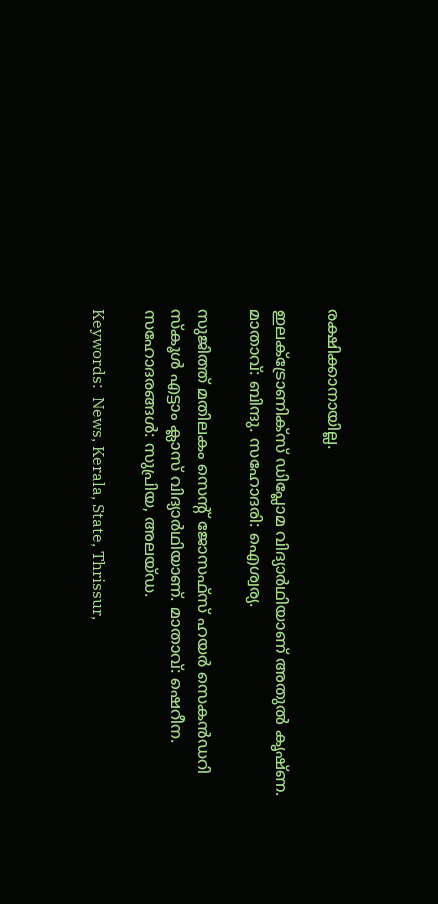രക്ഷിക്കാനായില്ല.

ഇലക്ട്രോണിക്‌സ് ഡിപ്ലോമ വിദ്യാര്‍ഥിയാണ് അതുല്‍ കൃഷ്ണ. മാതാവ്: ബിന്ദു. സഹോദരി: ഐശ്വര്യ.

സുജിത്ത് മതിലകം സെന്റ് ജോസഫ്‌സ് ഹയര്‍ സെകന്‍ഡറി സ്‌കൂള്‍ എട്ടാം ക്ലാസ് വിദ്യാര്‍ഥിയാണ്. മാതാവ്: ഷെറീന. സഹോദരങ്ങള്‍: സുപ്രിയ, അലയ്ഡ.

Keywords:  News, Kerala, State, Thrissur,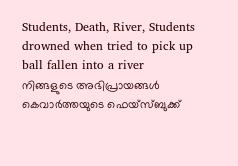Students, Death, River, Students drowned when tried to pick up ball fallen into a river
നിങ്ങളുടെ അഭിപ്രായങ്ങൾ കെവാർത്തയുടെ ഫെയ്‌സ്‌ബുക്ക്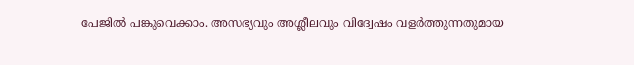പേജിൽ പങ്കുവെക്കാം. അസഭ്യവും അശ്ലീലവും വിദ്വേഷം വളർത്തുന്നതുമായ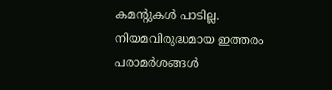കമന്റുകൾ പാടില്ല. നിയമവിരുദ്ധമായ ഇത്തരം പരാമർശങ്ങൾ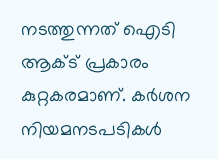നടത്തുന്നത് ഐടി ആക്ട് പ്രകാരം കുറ്റകരമാണ്. കർശന നിയമനടപടികൾ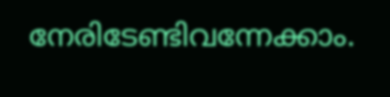നേരിടേണ്ടിവന്നേക്കാം.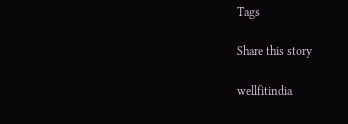Tags

Share this story

wellfitindia